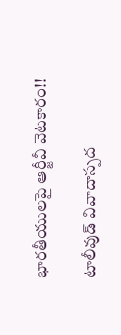భారతీయులపై ఆర్జీవీ వెటకారం!!

టాలీవుడ్ వివాదాస్పద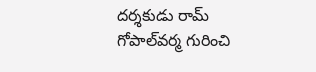దర్శకుడు రామ్ గోపాల్‌వర్మ గురించి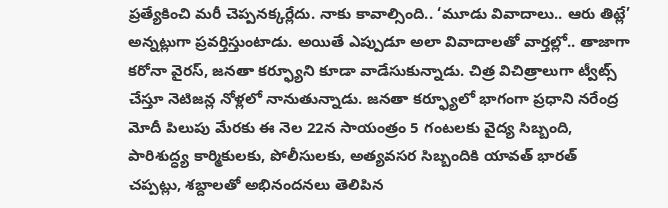ప్రత్యేకించి మరీ చెప్పనక్కర్లేదు. నాకు కావాల్సింది.. ‘మూడు వివాదాలు.. ఆరు తిట్లే’ అన్నట్లుగా ప్రవర్తిస్తుంటాడు. అయితే ఎప్పుడూ అలా వివాదాలతో వార్తల్లో.. తాజాగా కరోనా వైరస్, జనతా కర్ఫ్యూని కూడా వాడేసుకున్నాడు. చిత్ర విచిత్రాలుగా ట్వీట్స్ చేస్తూ నెటిజన్ల నోళ్లలో నానుతున్నాడు. జనతా కర్ఫ్యూలో భాగంగా ప్రధాని నరేంద్ర మోదీ పిలుపు మేరకు ఈ నెల 22న సాయంత్రం 5 గంటలకు వైద్య సిబ్బంది, పారిశుద్ధ్య కార్మికులకు, పోలీసులకు, అత్యవసర సిబ్బందికి యావత్ భారత్ చప్పట్లు, శబ్దాలతో అభినందనలు తెలిపిన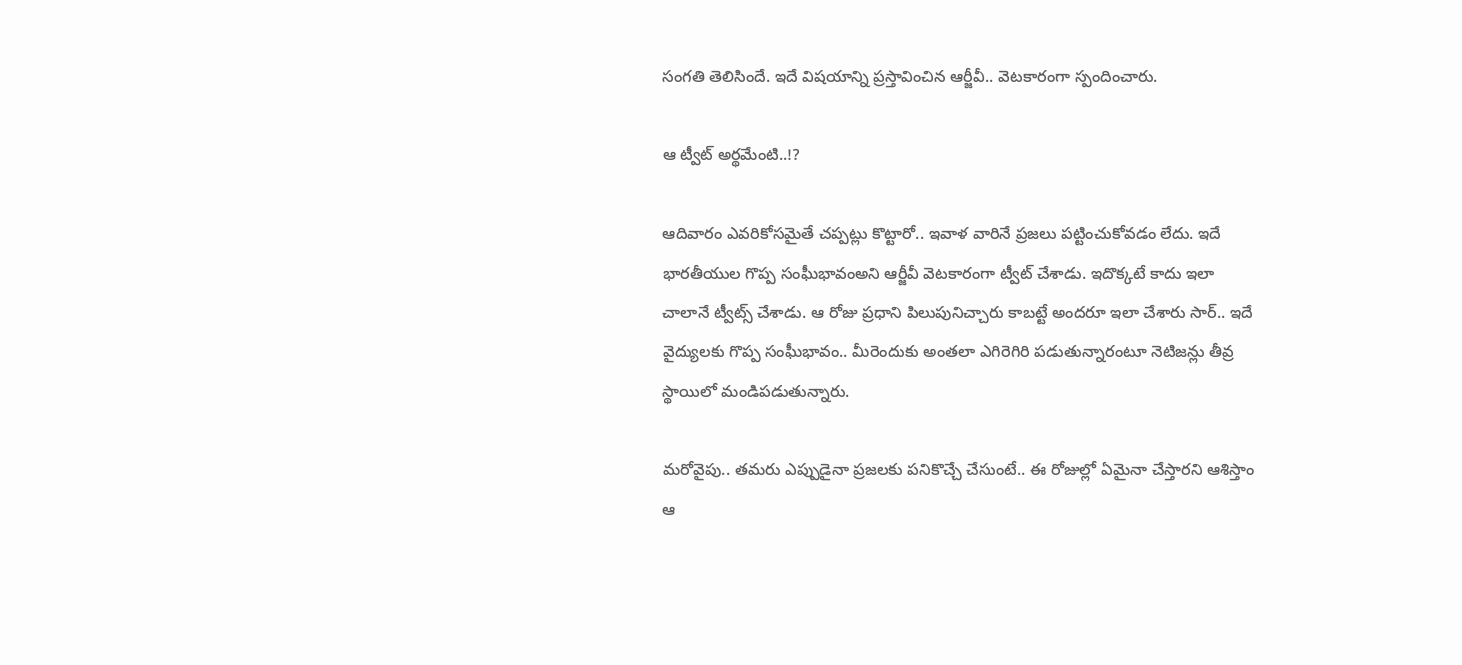సంగతి తెలిసిందే. ఇదే విషయాన్ని ప్రస్తావించిన ఆర్జీవీ.. వెటకారంగా స్పందించారు.

ఆ ట్వీట్ అర్థమేంటి..!?

ఆదివారం ఎవరికోసమైతే చప్పట్లు కొట్టారో.. ఇవాళ వారినే ప్రజలు పట్టించుకోవడం లేదు. ఇదే భారతీయుల గొప్ప సంఘీభావంఅని ఆర్జీవీ వెటకారంగా ట్వీట్ చేశాడు. ఇదొక్కటే కాదు ఇలా చాలానే ట్వీట్స్ చేశాడు. ఆ రోజు ప్రధాని పిలుపునిచ్చారు కాబట్టే అందరూ ఇలా చేశారు సార్.. ఇదే వైద్యులకు గొప్ప సంఘీభావం.. మీరెందుకు అంతలా ఎగిరెగిరి పడుతున్నారంటూ నెటిజన్లు తీవ్ర స్థాయిలో మండిపడుతున్నారు.

మరోవైపు.. తమరు ఎప్పుడైనా ప్రజలకు పనికొచ్చే చేసుంటే.. ఈ రోజుల్లో ఏమైనా చేస్తారని ఆశిస్తాం ఆ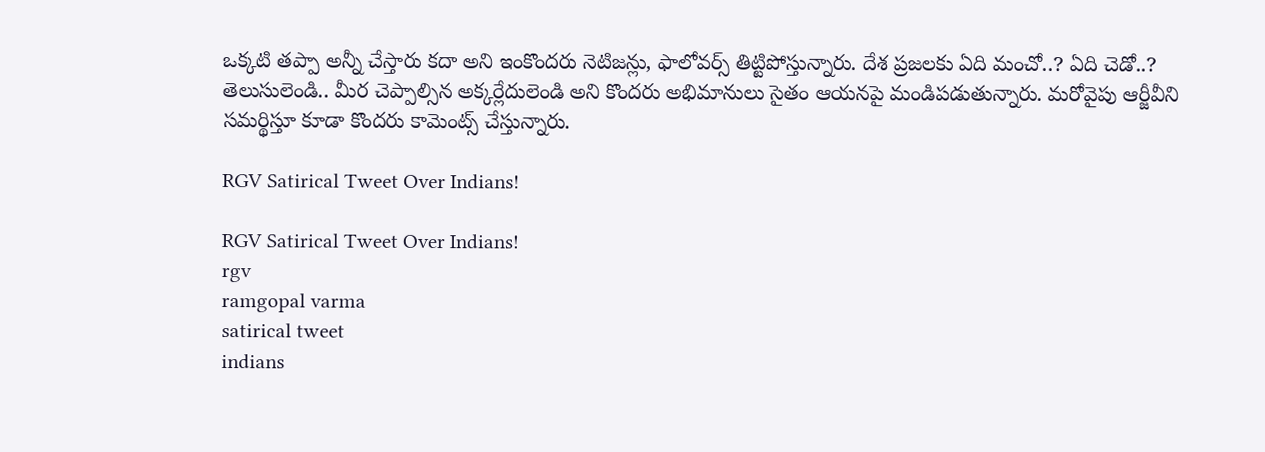ఒక్కటి తప్పా అన్నీ చేస్తారు కదా అని ఇంకొందరు నెటిజన్లు, ఫాలోవర్స్ తిట్టిపోస్తున్నారు. దేశ ప్రజలకు ఏది మంచో..? ఏది చెడో..? తెలుసులెండి.. మీర చెప్పాల్సిన అక్కర్లేదులెండి అని కొందరు అభిమానులు సైతం ఆయనపై మండిపడుతున్నారు. మరోవైపు ఆర్జీవీని సమర్థిస్తూ కూడా కొందరు కామెంట్స్ చేస్తున్నారు.

RGV Satirical Tweet Over Indians!

RGV Satirical Tweet Over Indians!
rgv
ramgopal varma
satirical tweet
indians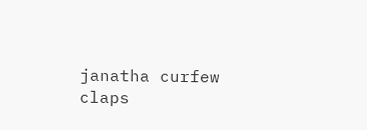janatha curfew
claps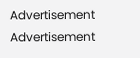Advertisement
Advertisement